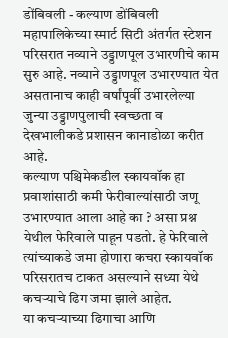डोंबिवली - कल्याण डोंबिवली महापालिकेच्या स्मार्ट सिटी अंतर्गत स्टेशन परिसरात नव्याने उड्डाणपूल उभारणीचे काम सुरु आहे. नव्याने उड्डाणपूल उभारण्यात येत असतानाच काही वर्षांपूर्वी उभारलेल्या जुन्या उड्डाणपुलाची स्वच्छता व देखभालीकडे प्रशासन कानाडोळा करीत आहे.
कल्याण पश्चिमेकडील स्कायवॉक हा प्रवाशांसाठी कमी फेरीवाल्यांसाठी जणू उभारण्यात आला आहे का ? असा प्रश्न येथील फेरिवाले पाहून पडतो. हे फेरिवाले त्यांच्याकडे जमा होणारा कचरा स्कायवॉक परिसरातच टाकत असल्याने सध्या येथे कचऱ्याचे ढिग जमा झाले आहेत.
या कचऱ्याच्या ढिगाचा आणि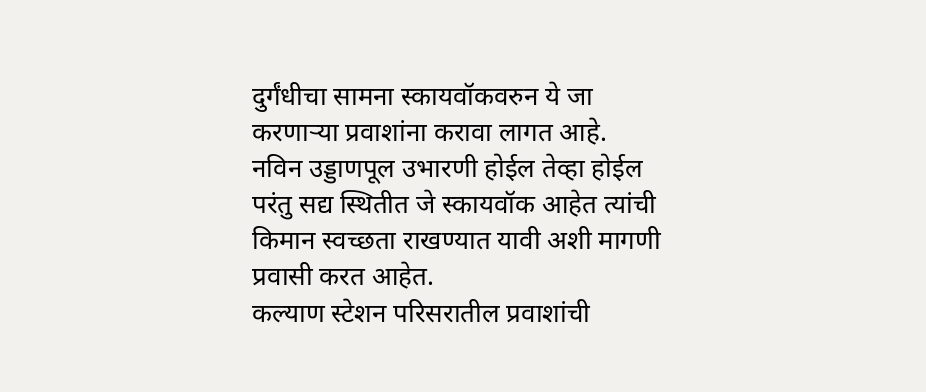दुर्गंधीचा सामना स्कायवॉकवरुन ये जा करणाऱ्या प्रवाशांना करावा लागत आहे. नविन उड्डाणपूल उभारणी होईल तेव्हा होईल परंतु सद्य स्थितीत जे स्कायवॉक आहेत त्यांची किमान स्वच्छता राखण्यात यावी अशी मागणी प्रवासी करत आहेत.
कल्याण स्टेशन परिसरातील प्रवाशांची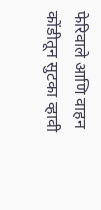फेरिवाले आणि वाहन कोंडीतून सुटका व्हावी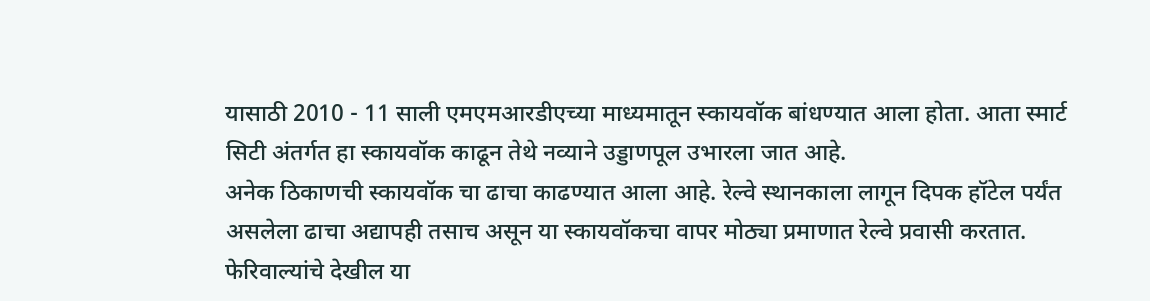यासाठी 2010 - 11 साली एमएमआरडीएच्या माध्यमातून स्कायवॉक बांधण्यात आला होता. आता स्मार्ट सिटी अंतर्गत हा स्कायवॉक काढून तेथे नव्याने उड्डाणपूल उभारला जात आहे.
अनेक ठिकाणची स्कायवॉक चा ढाचा काढण्यात आला आहे. रेल्वे स्थानकाला लागून दिपक हॉटेल पर्यंत असलेला ढाचा अद्यापही तसाच असून या स्कायवॉकचा वापर मोठ्या प्रमाणात रेल्वे प्रवासी करतात.
फेरिवाल्यांचे देखील या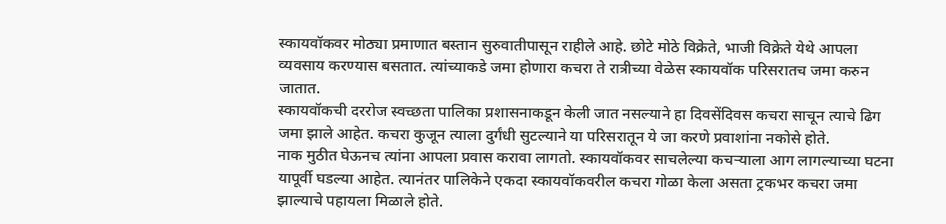स्कायवॉकवर मोठ्या प्रमाणात बस्तान सुरुवातीपासून राहीले आहे. छोटे मोठे विक्रेते, भाजी विक्रेते येथे आपला व्यवसाय करण्यास बसतात. त्यांच्याकडे जमा होणारा कचरा ते रात्रीच्या वेळेस स्कायवॉक परिसरातच जमा करुन जातात.
स्कायवॉकची दररोज स्वच्छता पालिका प्रशासनाकडून केली जात नसल्याने हा दिवसेंदिवस कचरा साचून त्याचे ढिग जमा झाले आहेत. कचरा कुजून त्याला दुर्गंधी सुटल्याने या परिसरातून ये जा करणे प्रवाशांना नकोसे होते.
नाक मुठीत घेऊनच त्यांना आपला प्रवास करावा लागतो. स्कायवॉकवर साचलेल्या कचऱ्याला आग लागल्याच्या घटना यापूर्वी घडल्या आहेत. त्यानंतर पालिकेने एकदा स्कायवॉकवरील कचरा गोळा केला असता ट्रकभर कचरा जमा झाल्याचे पहायला मिळाले होते.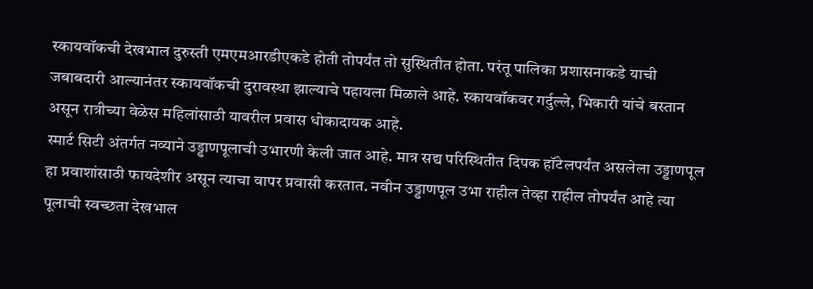स्कायवॉकची देखभाल दुरुस्ती एमएमआरडीएकडे होती तोपर्यंत तो सुस्थितीत होता. परंतू पालिका प्रशासनाकडे याची जबाबदारी आल्यानंतर स्कायवॉकची दुरावस्था झाल्याचे पहायला मिळाले आहे. स्कायवॉकवर गर्दुल्ले, भिकारी यांचे बस्तान असून रात्रीच्या वेळेस महिलांसाठी यावरील प्रवास धोकादायक आहे.
स्मार्ट सिटी अंतर्गत नव्याने उड्डाणपूलाची उभारणी केली जात आहे. मात्र सद्य परिस्थितीत दिपक हॉटेलपर्यंत असलेला उड्डाणपूल हा प्रवाशांसाठी फायदेशीर असून त्याचा वापर प्रवासी करतात. नवीन उड्डाणपूल उभा राहील तेव्हा राहील तोपर्यंत आहे त्या पूलाची स्वच्छता देखभाल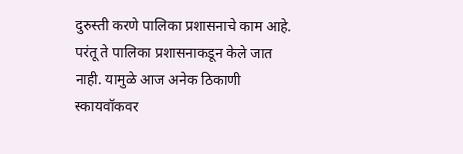दुरुस्ती करणे पालिका प्रशासनाचे काम आहे. परंतू ते पालिका प्रशासनाकडून केले जात नाही. यामुळे आज अनेक ठिकाणी स्कायवॉकवर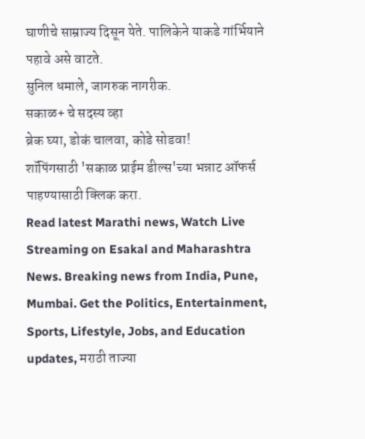घाणीचे साम्राज्य दिसून येते. पालिकेने याकडे गांर्भियाने पहावे असे वाटते.
सुनिल धमाले, जागरुक नागरीक.
सकाळ+ चे सदस्य व्हा
ब्रेक घ्या, डोकं चालवा, कोडे सोडवा!
शॉपिंगसाठी 'सकाळ प्राईम डील्स'च्या भन्नाट ऑफर्स पाहण्यासाठी क्लिक करा.
Read latest Marathi news, Watch Live Streaming on Esakal and Maharashtra News. Breaking news from India, Pune, Mumbai. Get the Politics, Entertainment, Sports, Lifestyle, Jobs, and Education updates, मराठी ताज्या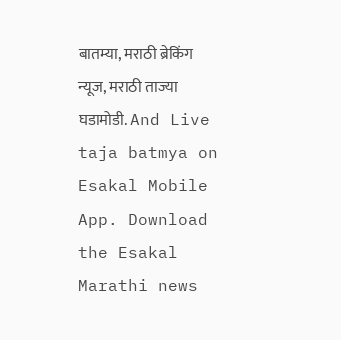बातम्या, मराठी ब्रेकिंग न्यूज, मराठी ताज्या घडामोडी. And Live taja batmya on Esakal Mobile App. Download the Esakal Marathi news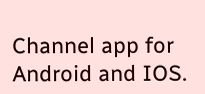Channel app for Android and IOS.